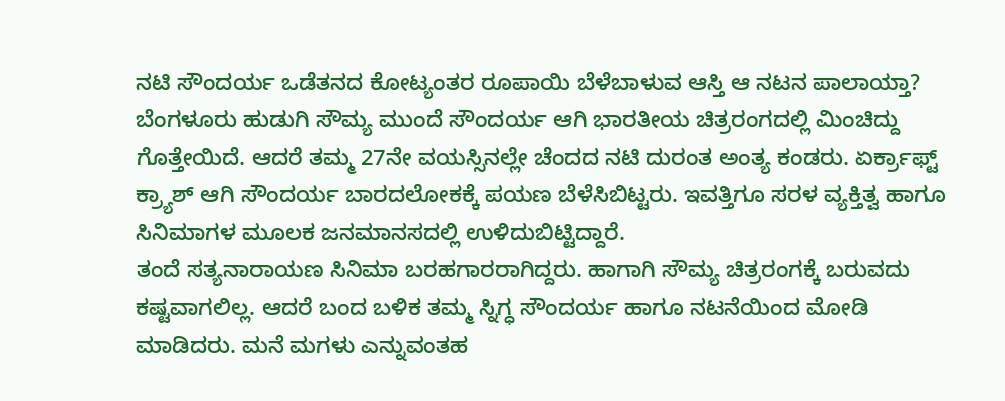ನಟಿ ಸೌಂದರ್ಯ ಒಡೆತನದ ಕೋಟ್ಯಂತರ ರೂಪಾಯಿ ಬೆಳೆಬಾಳುವ ಆಸ್ತಿ ಆ ನಟನ ಪಾಲಾಯ್ತಾ?
ಬೆಂಗಳೂರು ಹುಡುಗಿ ಸೌಮ್ಯ ಮುಂದೆ ಸೌಂದರ್ಯ ಆಗಿ ಭಾರತೀಯ ಚಿತ್ರರಂಗದಲ್ಲಿ ಮಿಂಚಿದ್ದು ಗೊತ್ತೇಯಿದೆ. ಆದರೆ ತಮ್ಮ 27ನೇ ವಯಸ್ಸಿನಲ್ಲೇ ಚೆಂದದ ನಟಿ ದುರಂತ ಅಂತ್ಯ ಕಂಡರು. ಏರ್ಕ್ರಾಫ್ಟ್ ಕ್ರ್ಯಾಶ್ ಆಗಿ ಸೌಂದರ್ಯ ಬಾರದಲೋಕಕ್ಕೆ ಪಯಣ ಬೆಳೆಸಿಬಿಟ್ಟರು. ಇವತ್ತಿಗೂ ಸರಳ ವ್ಯಕ್ತಿತ್ವ ಹಾಗೂ ಸಿನಿಮಾಗಳ ಮೂಲಕ ಜನಮಾನಸದಲ್ಲಿ ಉಳಿದುಬಿಟ್ಟಿದ್ದಾರೆ.
ತಂದೆ ಸತ್ಯನಾರಾಯಣ ಸಿನಿಮಾ ಬರಹಗಾರರಾಗಿದ್ದರು. ಹಾಗಾಗಿ ಸೌಮ್ಯ ಚಿತ್ರರಂಗಕ್ಕೆ ಬರುವದು ಕಷ್ಟವಾಗಲಿಲ್ಲ. ಆದರೆ ಬಂದ ಬಳಿಕ ತಮ್ಮ ಸ್ನಿಗ್ಧ ಸೌಂದರ್ಯ ಹಾಗೂ ನಟನೆಯಿಂದ ಮೋಡಿ ಮಾಡಿದರು. ಮನೆ ಮಗಳು ಎನ್ನುವಂತಹ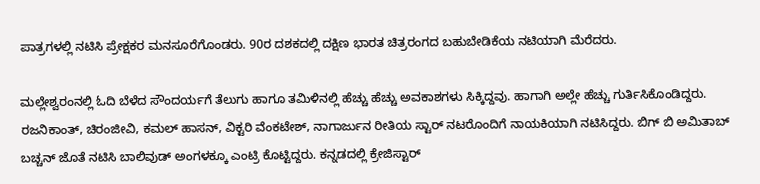ಪಾತ್ರಗಳಲ್ಲಿ ನಟಿಸಿ ಪ್ರೇಕ್ಷಕರ ಮನಸೂರೆಗೊಂಡರು. 90ರ ದಶಕದಲ್ಲಿ ದಕ್ಷಿಣ ಭಾರತ ಚಿತ್ರರಂಗದ ಬಹುಬೇಡಿಕೆಯ ನಟಿಯಾಗಿ ಮೆರೆದರು.

ಮಲ್ಲೇಶ್ವರಂನಲ್ಲಿ ಓದಿ ಬೆಳೆದ ಸೌಂದರ್ಯಗೆ ತೆಲುಗು ಹಾಗೂ ತಮಿಳಿನಲ್ಲಿ ಹೆಚ್ಚು ಹೆಚ್ಚು ಅವಕಾಶಗಳು ಸಿಕ್ಕಿದ್ದವು. ಹಾಗಾಗಿ ಅಲ್ಲೇ ಹೆಚ್ಚು ಗುರ್ತಿಸಿಕೊಂಡಿದ್ದರು. ರಜನಿಕಾಂತ್, ಚಿರಂಜೀವಿ, ಕಮಲ್ ಹಾಸನ್, ವಿಕ್ಟರಿ ವೆಂಕಟೇಶ್, ನಾಗಾರ್ಜುನ ರೀತಿಯ ಸ್ಟಾರ್ ನಟರೊಂದಿಗೆ ನಾಯಕಿಯಾಗಿ ನಟಿಸಿದ್ದರು. ಬಿಗ್ ಬಿ ಅಮಿತಾಬ್ ಬಚ್ಚನ್ ಜೊತೆ ನಟಿಸಿ ಬಾಲಿವುಡ್ ಅಂಗಳಕ್ಕೂ ಎಂಟ್ರಿ ಕೊಟ್ಟಿದ್ದರು. ಕನ್ನಡದಲ್ಲಿ ಕ್ರೇಜಿಸ್ಟಾರ್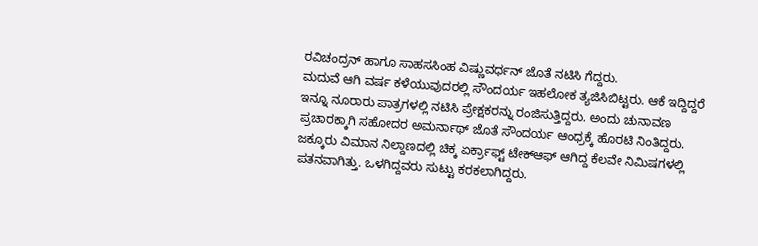ರವಿಚಂದ್ರನ್ ಹಾಗೂ ಸಾಹಸಸಿಂಹ ವಿಷ್ಣುವರ್ಧನ್ ಜೊತೆ ನಟಿಸಿ ಗೆದ್ದರು.
ಮದುವೆ ಆಗಿ ವರ್ಷ ಕಳೆಯುವುದರಲ್ಲಿ ಸೌಂದರ್ಯ ಇಹಲೋಕ ತ್ಯಜಿಸಿಬಿಟ್ಟರು. ಆಕೆ ಇದ್ದಿದ್ದರೆ ಇನ್ನೂ ನೂರಾರು ಪಾತ್ರಗಳಲ್ಲಿ ನಟಿಸಿ ಪ್ರೇಕ್ಷಕರನ್ನು ರಂಜಿಸುತ್ತಿದ್ದರು. ಅಂದು ಚುನಾವಣ ಪ್ರಚಾರಕ್ಕಾಗಿ ಸಹೋದರ ಅಮರ್ನಾಥ್ ಜೊತೆ ಸೌಂದರ್ಯ ಆಂಧ್ರಕ್ಕೆ ಹೊರಟಿ ನಿಂತಿದ್ದರು. ಜಕ್ಕೂರು ವಿಮಾನ ನಿಲ್ದಾಣದಲ್ಲಿ ಚಿಕ್ಕ ಏರ್ಕ್ರಾಫ್ಟ್ ಟೇಕ್ಆಫ್ ಆಗಿದ್ದ ಕೆಲವೇ ನಿಮಿಷಗಳಲ್ಲಿ ಪತನವಾಗಿತ್ತು. ಒಳಗಿದ್ದವರು ಸುಟ್ಟು ಕರಕಲಾಗಿದ್ದರು.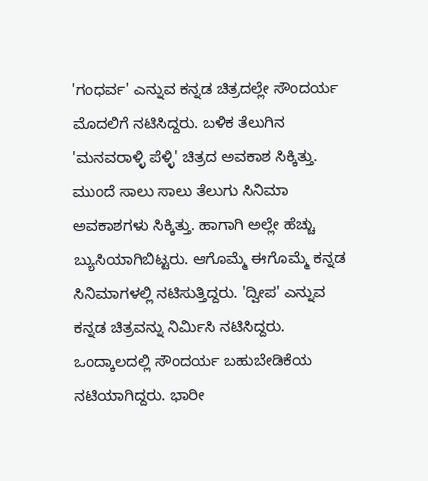'ಗಂಧರ್ವ' ಎನ್ನುವ ಕನ್ನಡ ಚಿತ್ರದಲ್ಲೇ ಸೌಂದರ್ಯ ಮೊದಲಿಗೆ ನಟಿಸಿದ್ದರು. ಬಳಿಕ ತೆಲುಗಿನ 'ಮನವರಾಳ್ಳಿ ಪೆಳ್ಳಿ' ಚಿತ್ರದ ಅವಕಾಶ ಸಿಕ್ಕಿತ್ತು. ಮುಂದೆ ಸಾಲು ಸಾಲು ತೆಲುಗು ಸಿನಿಮಾ ಅವಕಾಶಗಳು ಸಿಕ್ಕಿತ್ತು. ಹಾಗಾಗಿ ಅಲ್ಲೇ ಹೆಚ್ಚು ಬ್ಯುಸಿಯಾಗಿಬಿಟ್ಟರು. ಆಗೊಮ್ಮೆ ಈಗೊಮ್ಮೆ ಕನ್ನಡ ಸಿನಿಮಾಗಳಲ್ಲಿ ನಟಿಸುತ್ತಿದ್ದರು. 'ದ್ವೀಪ' ಎನ್ನುವ ಕನ್ನಡ ಚಿತ್ರವನ್ನು ನಿರ್ಮಿಸಿ ನಟಿಸಿದ್ದರು.
ಒಂದ್ಕಾಲದಲ್ಲಿ ಸೌಂದರ್ಯ ಬಹುಬೇಡಿಕೆಯ ನಟಿಯಾಗಿದ್ದರು. ಭಾರೀ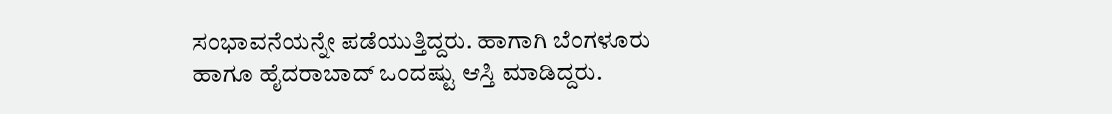ಸಂಭಾವನೆಯನ್ನೇ ಪಡೆಯುತ್ತಿದ್ದರು. ಹಾಗಾಗಿ ಬೆಂಗಳೂರು ಹಾಗೂ ಹೈದರಾಬಾದ್ ಒಂದಷ್ಟು ಆಸ್ತಿ ಮಾಡಿದ್ದರು.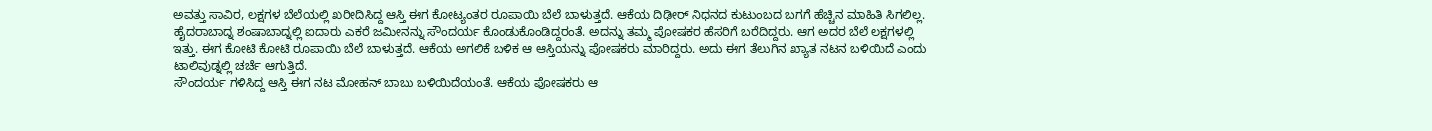ಅವತ್ತು ಸಾವಿರ, ಲಕ್ಷಗಳ ಬೆಲೆಯಲ್ಲಿ ಖರೀದಿಸಿದ್ದ ಆಸ್ತಿ ಈಗ ಕೋಟ್ಯಂತರ ರೂಪಾಯಿ ಬೆಲೆ ಬಾಳುತ್ತದೆ. ಆಕೆಯ ದಿಢೀರ್ ನಿಧನದ ಕುಟುಂಬದ ಬಗಗೆ ಹೆಚ್ಚಿನ ಮಾಹಿತಿ ಸಿಗಲಿಲ್ಲ.
ಹೈದರಾಬಾದ್ನ ಶಂಷಾಬಾದ್ನಲ್ಲಿ ಐದಾರು ಎಕರೆ ಜಮೀನನ್ನು ಸೌಂದರ್ಯ ಕೊಂಡುಕೊಂಡಿದ್ದರಂತೆ. ಅದನ್ನು ತಮ್ಮ ಪೋಷಕರ ಹೆಸರಿಗೆ ಬರೆದಿದ್ದರು. ಆಗ ಅದರ ಬೆಲೆ ಲಕ್ಷಗಳಲ್ಲಿ ಇತ್ತು. ಈಗ ಕೋಟಿ ಕೋಟಿ ರೂಪಾಯಿ ಬೆಲೆ ಬಾಳುತ್ತದೆ. ಆಕೆಯ ಅಗಲಿಕೆ ಬಳಿಕ ಆ ಆಸ್ತಿಯನ್ನು ಪೋಷಕರು ಮಾರಿದ್ದರು. ಅದು ಈಗ ತೆಲುಗಿನ ಖ್ಯಾತ ನಟನ ಬಳಿಯಿದೆ ಎಂದು ಟಾಲಿವುಡ್ನಲ್ಲಿ ಚರ್ಚೆ ಆಗುತ್ತಿದೆ.
ಸೌಂದರ್ಯ ಗಳಿಸಿದ್ದ ಆಸ್ತಿ ಈಗ ನಟ ಮೋಹನ್ ಬಾಬು ಬಳಿಯಿದೆಯಂತೆ. ಆಕೆಯ ಪೋಷಕರು ಆ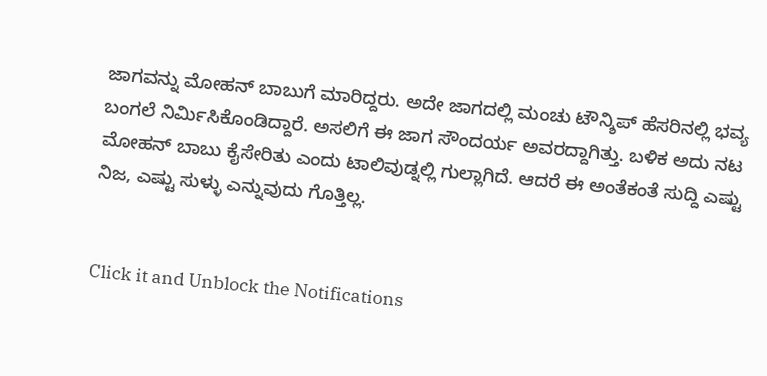ಜಾಗವನ್ನು ಮೋಹನ್ ಬಾಬುಗೆ ಮಾರಿದ್ದರು. ಅದೇ ಜಾಗದಲ್ಲಿ ಮಂಚು ಟೌನ್ಶಿಪ್ ಹೆಸರಿನಲ್ಲಿ ಭವ್ಯ ಬಂಗಲೆ ನಿರ್ಮಿಸಿಕೊಂಡಿದ್ದಾರೆ. ಅಸಲಿಗೆ ಈ ಜಾಗ ಸೌಂದರ್ಯ ಅವರದ್ದಾಗಿತ್ತು. ಬಳಿಕ ಅದು ನಟ ಮೋಹನ್ ಬಾಬು ಕೈಸೇರಿತು ಎಂದು ಟಾಲಿವುಡ್ನಲ್ಲಿ ಗುಲ್ಲಾಗಿದೆ. ಆದರೆ ಈ ಅಂತೆಕಂತೆ ಸುದ್ದಿ ಎಷ್ಟು ನಿಜ, ಎಷ್ಟು ಸುಳ್ಳು ಎನ್ನುವುದು ಗೊತ್ತಿಲ್ಲ.


Click it and Unblock the Notifications